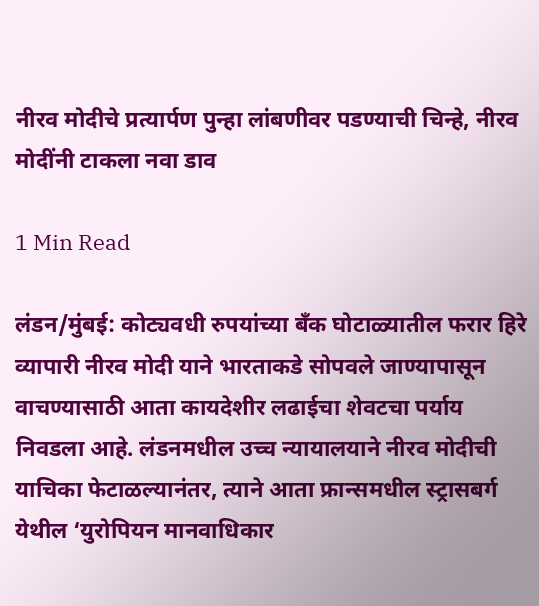नीरव मोदीचे प्रत्यार्पण पुन्हा लांबणीवर पडण्याची चिन्हे, नीरव मोदींनी टाकला नवा डाव

1 Min Read

लंडन/मुंबई: कोट्यवधी रुपयांच्या बँक घोटाळ्यातील फरार हिरे व्यापारी नीरव मोदी याने भारताकडे सोपवले जाण्यापासून वाचण्यासाठी आता कायदेशीर लढाईचा शेवटचा पर्याय निवडला आहे. लंडनमधील उच्च न्यायालयाने नीरव मोदीची याचिका फेटाळल्यानंतर, त्याने आता फ्रान्समधील स्ट्रासबर्ग येथील ‘युरोपियन मानवाधिकार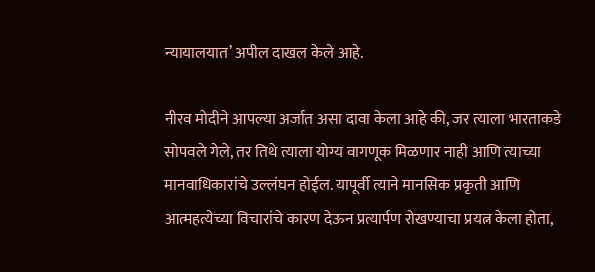न्यायालयात’ अपील दाखल केले आहे.

नीरव मोदीने आपल्या अर्जात असा दावा केला आहे की, जर त्याला भारताकडे सोपवले गेले, तर तिथे त्याला योग्य वागणूक मिळणार नाही आणि त्याच्या मानवाधिकारांचे उल्लंघन होईल. यापूर्वी त्याने मानसिक प्रकृती आणि आत्महत्येच्या विचारांचे कारण देऊन प्रत्यार्पण रोखण्याचा प्रयत्न केला होता,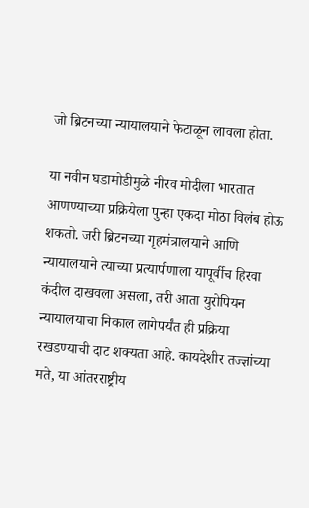जो ब्रिटनच्या न्यायालयाने फेटाळून लावला होता.

या नवीन घडामोडीमुळे नीरव मोदीला भारतात आणण्याच्या प्रक्रियेला पुन्हा एकदा मोठा विलंब होऊ शकतो. जरी ब्रिटनच्या गृहमंत्रालयाने आणि न्यायालयाने त्याच्या प्रत्यार्पणाला यापूर्वीच हिरवा कंदील दाखवला असला, तरी आता युरोपियन न्यायालयाचा निकाल लागेपर्यंत ही प्रक्रिया रखडण्याची दाट शक्यता आहे. कायदेशीर तज्ज्ञांच्या मते, या आंतरराष्ट्रीय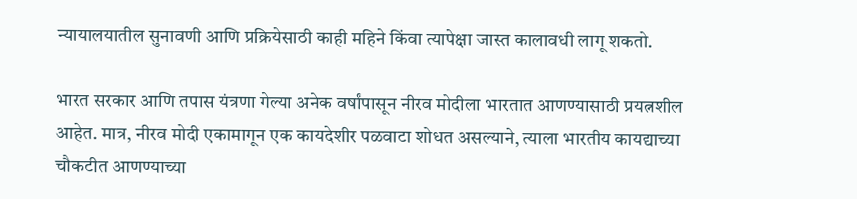न्यायालयातील सुनावणी आणि प्रक्रियेसाठी काही महिने किंवा त्यापेक्षा जास्त कालावधी लागू शकतो.

भारत सरकार आणि तपास यंत्रणा गेल्या अनेक वर्षांपासून नीरव मोदीला भारतात आणण्यासाठी प्रयत्नशील आहेत. मात्र, नीरव मोदी एकामागून एक कायदेशीर पळवाटा शोधत असल्याने, त्याला भारतीय कायद्याच्या चौकटीत आणण्याच्या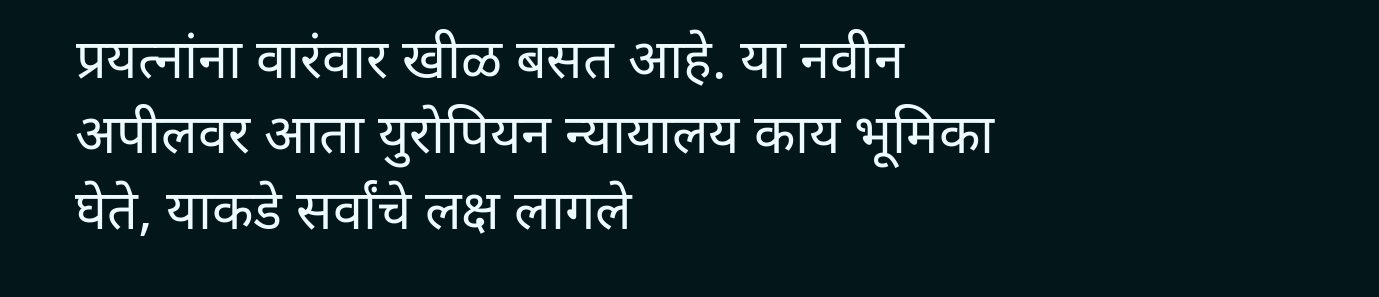प्रयत्नांना वारंवार खीळ बसत आहे. या नवीन अपीलवर आता युरोपियन न्यायालय काय भूमिका घेते, याकडे सर्वांचे लक्ष लागले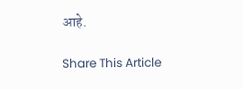आहे.

Share This Article